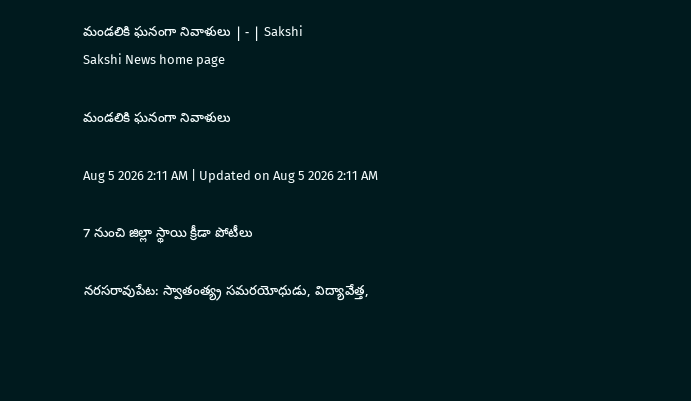మండలికి ఘనంగా నివాళులు | - | Sakshi
Sakshi News home page

మండలికి ఘనంగా నివాళులు

Aug 5 2026 2:11 AM | Updated on Aug 5 2026 2:11 AM

7 నుంచి జిల్లా స్థాయి క్రీడా పోటీలు

నరసరావుపేట: స్వాతంత్య్ర సమరయోధుడు, విద్యావేత్త,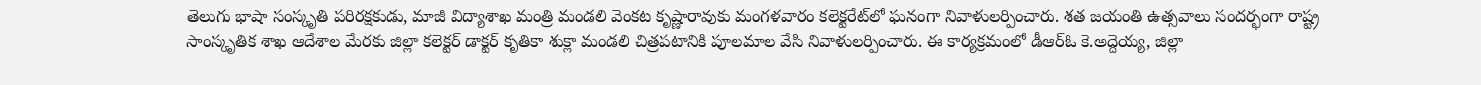తెలుగు భాషా సంస్కృతి పరిరక్షకుడు, మాజీ విద్యాశాఖ మంత్రి మండలి వెంకట కృష్ణారావుకు మంగళవారం కలెక్టరేట్‌లో ఘనంగా నివాళులర్పించారు. శత జయంతి ఉత్సవాలు సందర్భంగా రాష్ట్ర సాంస్కృతిక శాఖ ఆదేశాల మేరకు జిల్లా కలెక్టర్‌ డాక్టర్‌ కృతికా శుక్లా మండలి చిత్రపటానికి పూలమాల వేసి నివాళులర్పించారు. ఈ కార్యక్రమంలో డీఆర్‌ఓ కె.అద్దెయ్య, జిల్లా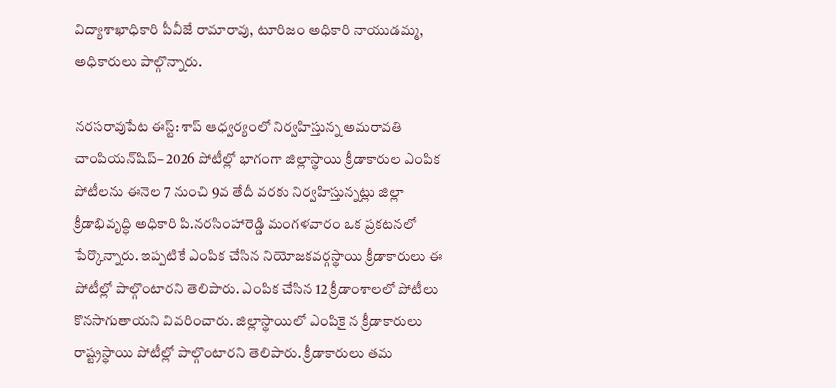విద్యాశాఖాధికారి పీవీజే రామారావు, టూరిజం అధికారి నాయుడమ్మ, అధికారులు పాల్గొన్నారు.

నరసరావుపేట ఈస్ట్‌: శాప్‌ ఆధ్వర్యంలో నిర్వహిస్తున్న అమరావతి చాంపియన్‌షిప్‌– 2026 పోటీల్లో భాగంగా జిల్లాస్థాయి క్రీడాకారుల ఎంపిక పోటీలను ఈనెల 7 నుంచి 9వ తేదీ వరకు నిర్వహిస్తున్నట్లు జిల్లా క్రీడాభివృద్ధి అధికారి పి.నరసింహారెడ్డి మంగళవారం ఒక ప్రకటనలో పేర్కొన్నారు. ఇప్పటికే ఎంపిక చేసిన నియోజకవర్గస్థాయి క్రీడాకారులు ఈ పోటీల్లో పాల్గొంటారని తెలిపారు. ఎంపిక చేసిన 12 క్రీడాంశాలలో పోటీలు కొనసాగుతాయని వివరించారు. జిల్లాస్థాయిలో ఎంపికై న క్రీడాకారులు రాష్ట్రస్థాయి పోటీల్లో పాల్గొంటారని తెలిపారు. క్రీడాకారులు తమ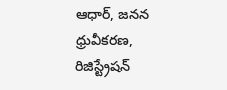ఆధార్‌, జనన ధ్రువీకరణ, రిజిస్ట్రేషన్‌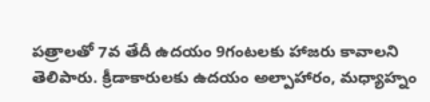పత్రాలతో 7వ తేదీ ఉదయం 9గంటలకు హాజరు కావాలని తెలిపారు. క్రీడాకారులకు ఉదయం అల్పాహారం, మధ్యాహ్నం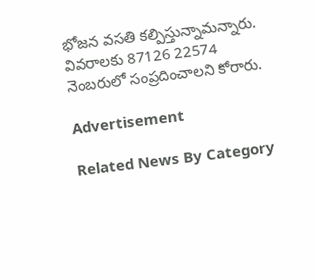భోజన వసతి కల్పిస్తున్నామన్నారు. వివరాలకు 87126 22574 నెంబరులో సంప్రదించాలని కోరారు.

Advertisement

Related News By Category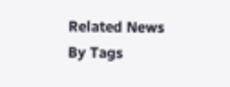Related News By Tags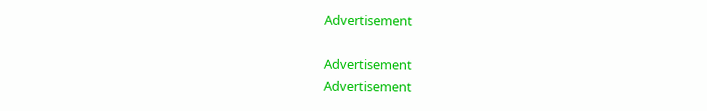Advertisement

Advertisement
Advertisement